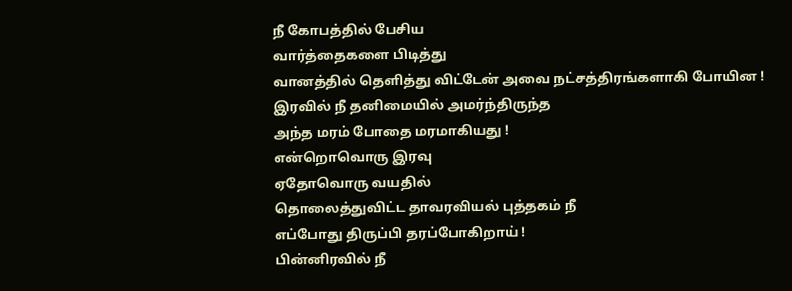நீ கோபத்தில் பேசிய
வார்த்தைகளை பிடித்து
வானத்தில் தெளித்து விட்டேன் அவை நட்சத்திரங்களாகி போயின !
இரவில் நீ தனிமையில் அமர்ந்திருந்த
அந்த மரம் போதை மரமாகியது !
என்றொவொரு இரவு
ஏதோவொரு வயதில்
தொலைத்துவிட்ட தாவரவியல் புத்தகம் நீ
எப்போது திருப்பி தரப்போகிறாய் !
பின்னிரவில் நீ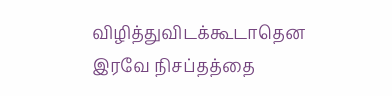விழித்துவிடக்கூடாதென இரவே நிசப்தத்தை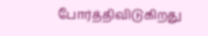போர்த்திவிடுகிறது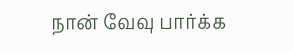நான் வேவு பார்க்க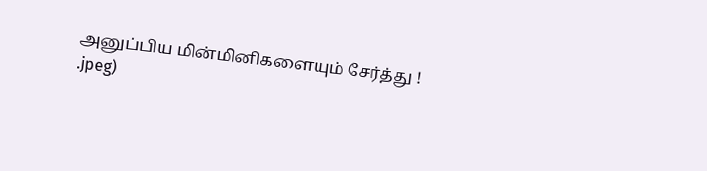அனுப்பிய மின்மினிகளையும் சேர்த்து !
.jpeg)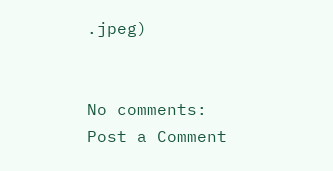.jpeg)


No comments:
Post a Comment